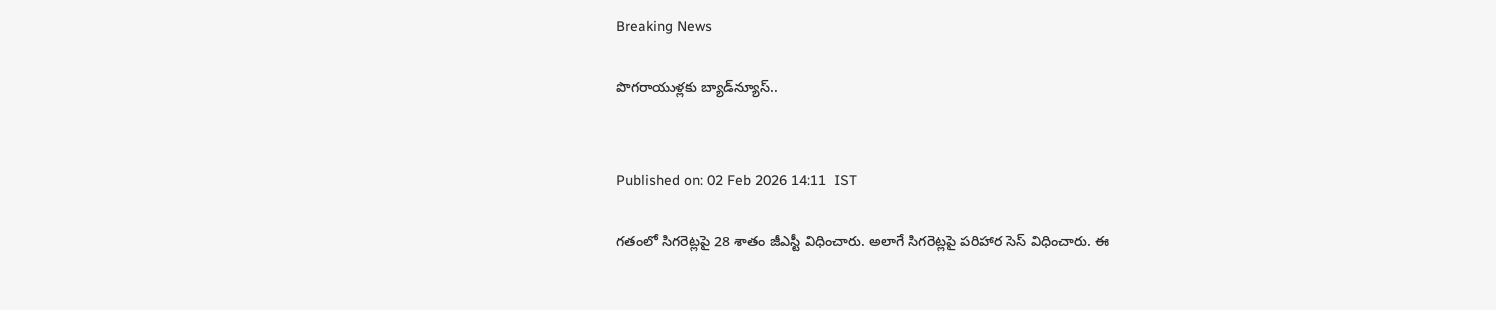Breaking News

పొగరాయుళ్లకు బ్యాడ్‌న్యూస్‌..


Published on: 02 Feb 2026 14:11  IST

గతంలో సిగరెట్లపై 28 శాతం జీఎస్టీ విధించారు. అలాగే సిగరెట్లపై పరిహార సెస్ విధించారు. ఈ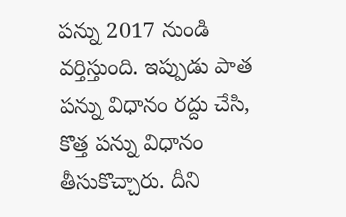పన్ను 2017 నుండి వర్తిస్తుంది. ఇప్పుడు పాత పన్ను విధానం రద్దు చేసి, కొత్త పన్ను విధానం తీసుకొచ్చారు. దీని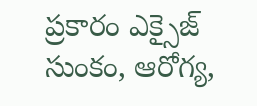ప్రకారం ఎక్సైజ్ సుంకం, ఆరోగ్య,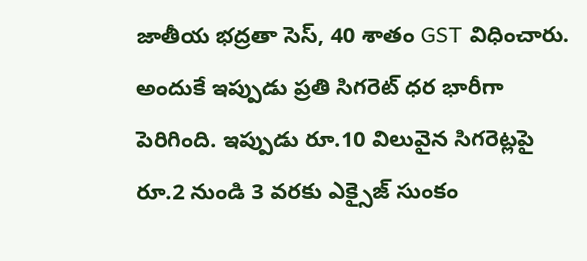జాతీయ భద్రతా సెస్, 40 శాతం GST విధించారు. అందుకే ఇప్పుడు ప్రతి సిగరెట్ ధర భారీగా పెరిగింది. ఇప్పుడు రూ.10 విలువైన సిగరెట్లపై రూ.2 నుండి 3 వరకు ఎక్సైజ్ సుంకం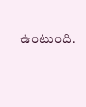ఉంటుంది.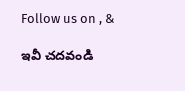Follow us on , &

ఇవీ చదవండి